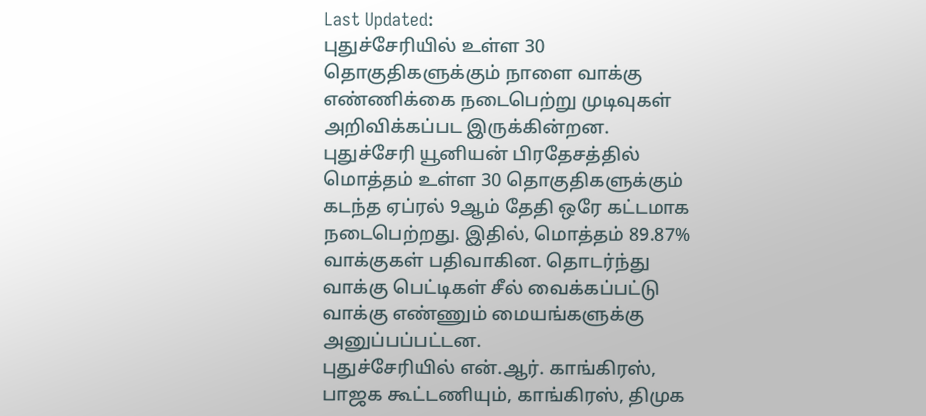Last Updated:
புதுச்சேரியில் உள்ள 30 தொகுதிகளுக்கும் நாளை வாக்கு எண்ணிக்கை நடைபெற்று முடிவுகள் அறிவிக்கப்பட இருக்கின்றன.
புதுச்சேரி யூனியன் பிரதேசத்தில் மொத்தம் உள்ள 30 தொகுதிகளுக்கும் கடந்த ஏப்ரல் 9ஆம் தேதி ஒரே கட்டமாக நடைபெற்றது. இதில், மொத்தம் 89.87% வாக்குகள் பதிவாகின. தொடர்ந்து வாக்கு பெட்டிகள் சீல் வைக்கப்பட்டு வாக்கு எண்ணும் மையங்களுக்கு அனுப்பப்பட்டன.
புதுச்சேரியில் என்.ஆர். காங்கிரஸ், பாஜக கூட்டணியும், காங்கிரஸ், திமுக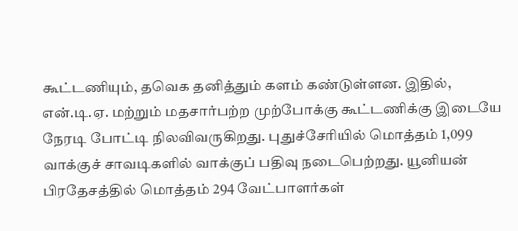கூட்டணியும், தவெக தனித்தும் களம் கண்டுள்ளன. இதில், என்.டி.ஏ. மற்றும் மதசார்பற்ற முற்போக்கு கூட்டணிக்கு இடையே நேரடி போட்டி நிலவிவருகிறது. புதுச்சேரியில் மொத்தம் 1,099 வாக்குச் சாவடிகளில் வாக்குப் பதிவு நடைபெற்றது. யூனியன் பிரதேசத்தில் மொத்தம் 294 வேட்பாளர்கள்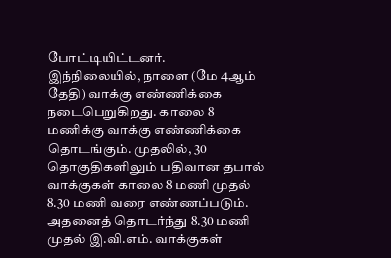போட்டியிட்டனர்.
இந்நிலையில், நாளை (மே 4ஆம் தேதி) வாக்கு எண்ணிக்கை நடைபெறுகிறது. காலை 8 மணிக்கு வாக்கு எண்ணிக்கை தொடங்கும். முதலில், 30 தொகுதிகளிலும் பதிவான தபால் வாக்குகள் காலை 8 மணி முதல் 8.30 மணி வரை எண்ணப்படும். அதனைத் தொடர்ந்து 8.30 மணி முதல் இ.வி.எம். வாக்குகள்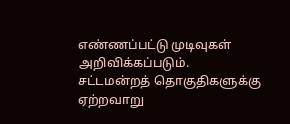எண்ணப்பட்டு முடிவுகள் அறிவிக்கப்படும்.
சட்டமன்றத் தொகுதிகளுக்கு ஏற்றவாறு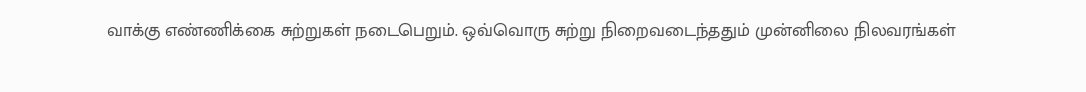வாக்கு எண்ணிக்கை சுற்றுகள் நடைபெறும். ஒவ்வொரு சுற்று நிறைவடைந்ததும் முன்னிலை நிலவரங்கள்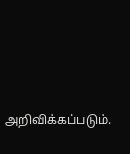அறிவிக்கப்படும்.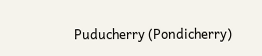Puducherry (Pondicherry)